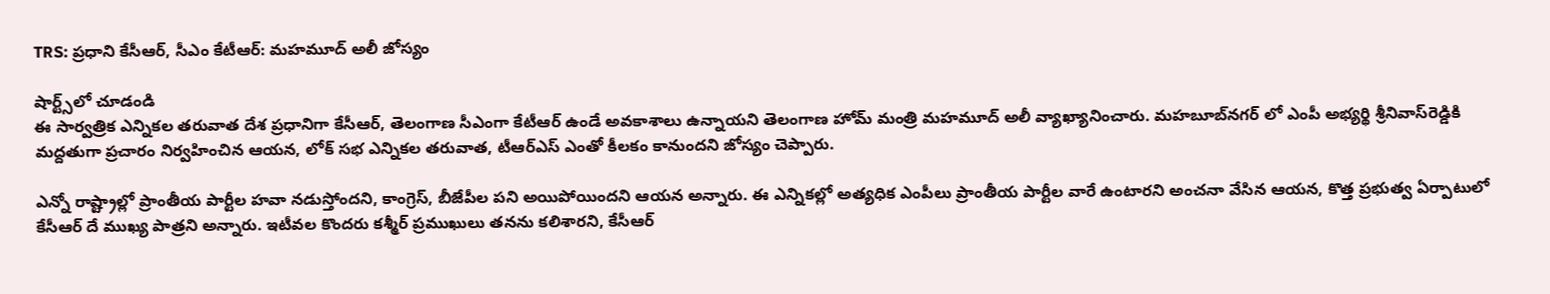TRS: ప్రధాని కేసీఆర్, సీఎం కేటీఆర్: మహమూద్ అలీ జోస్యం

షార్ట్స్‌లో చూడండి
ఈ సార్వత్రిక ఎన్నికల తరువాత దేశ ప్రధానిగా కేసీఆర్‌, తెలంగాణ సీఎంగా కేటీఆర్‌ ఉండే అవకాశాలు ఉన్నాయని తెలంగాణ హోమ్ మంత్రి మహమూద్‌ అలీ వ్యాఖ్యానించారు. మహబూబ్‌నగర్‌ లో ఎంపీ అభ్యర్థి శ్రీనివాస్‌రెడ్డికి మద్దతుగా ప్రచారం నిర్వహించిన ఆయన, లోక్ సభ ఎన్నికల తరువాత, టీఆర్ఎస్ ఎంతో కీలకం కానుందని జోస్యం చెప్పారు.

ఎన్నో రాష్ట్రాల్లో ప్రాంతీయ పార్టీల హవా నడుస్తోందని, కాంగ్రెస్‌, బీజేపీల పని అయిపోయిందని ఆయన అన్నారు. ఈ ఎన్నికల్లో అత్యధిక ఎంపీలు ప్రాంతీయ పార్టీల వారే ఉంటారని అంచనా వేసిన ఆయన, కొత్త ప్రభుత్వ ఏర్పాటులో కేసీఆర్‌ దే ముఖ్య పాత్రని అన్నారు. ఇటీవల కొందరు కశ్మీర్ ప్రముఖులు తనను కలిశారని, కేసీఆర్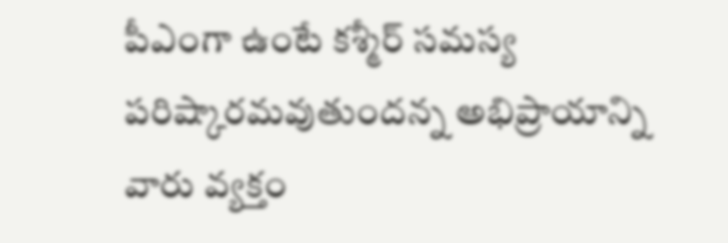పీఎంగా ఉంటే కశ్మీర్ సమస్య పరిష్కారమవుతుందన్న అభిప్రాయాన్ని వారు వ్యక్తం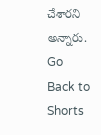చేశారని అన్నారు.
Go Back to Shorts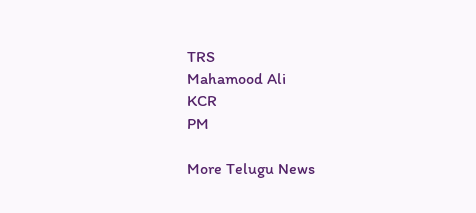TRS
Mahamood Ali
KCR
PM

More Telugu News